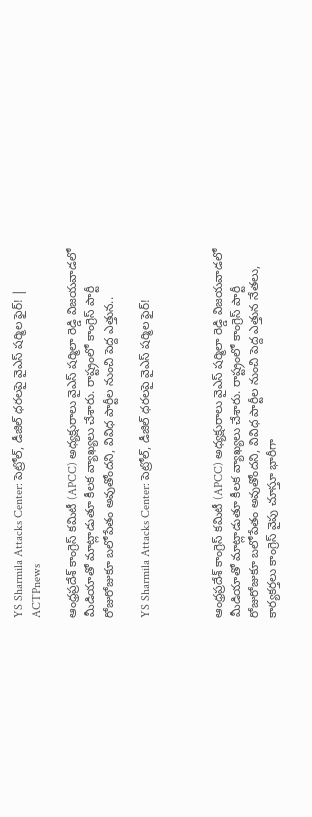YS Sharmila Attacks Center: పెట్రోల్, డీజిల్ ధరలపై వైఎస్ షర్మిల ఫైర్! | ACTPnews

ఆంధ్రప్రదేశ్ కాంగ్రెస్ కమిటీ (APCC) అధ్యక్షురాలు వైఎస్ షర్మిలా రెడ్డి విజయవాడలో మీడియాతో మాట్లాడుతూ కీలక వ్యాఖ్యలు చేశారు. రాష్ట్రంలో కాంగ్రెస్ పార్టీ రోజురోజుకూ బలోపేతం అవుతోందని, వివిధ పార్టీల నుంచి పెద్ద ఎత్తున..

YS Sharmila Attacks Center: పెట్రోల్, డీజిల్ ధరలపై వైఎస్ షర్మిల ఫైర్!



ఆంధ్రప్రదేశ్ కాంగ్రెస్ కమిటీ (APCC) అధ్యక్షురాలు వైఎస్ షర్మిలా రెడ్డి విజయవాడలో మీడియాతో మాట్లాడుతూ కీలక వ్యాఖ్యలు చేశారు. రాష్ట్రంలో కాంగ్రెస్ పార్టీ రోజురోజుకూ బలోపేతం అవుతోందని, వివిధ పార్టీల నుంచి పెద్ద ఎత్తున నేతలు, కార్యకర్తలు కాంగ్రెస్ వైపు చూస్తూ భారీగా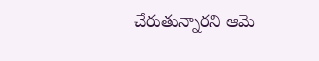చేరుతున్నారని ఆమె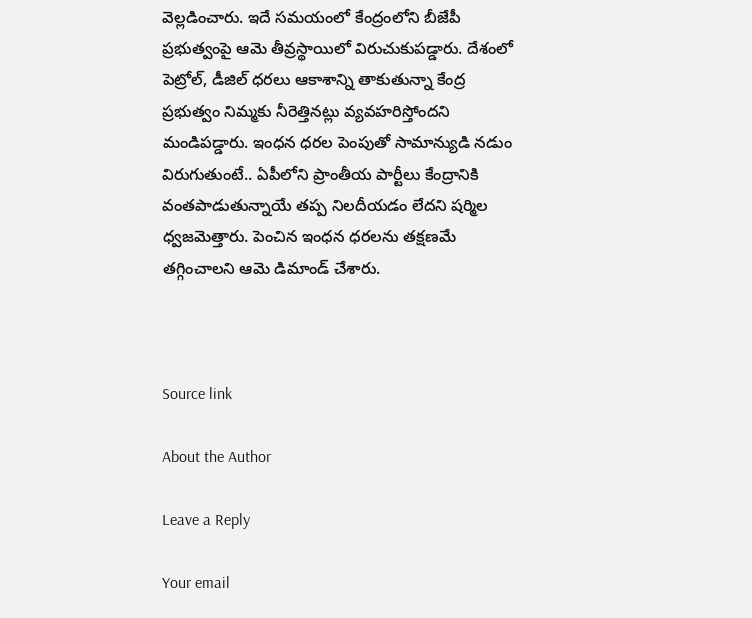వెల్లడించారు. ఇదే సమయంలో కేంద్రంలోని బీజేపీ ప్రభుత్వంపై ఆమె తీవ్రస్థాయిలో విరుచుకుపడ్డారు. దేశంలో పెట్రోల్, డీజిల్ ధరలు ఆకాశాన్ని తాకుతున్నా కేంద్ర ప్రభుత్వం నిమ్మకు నీరెత్తినట్లు వ్యవహరిస్తోందని మండిపడ్డారు. ఇంధన ధరల పెంపుతో సామాన్యుడి నడుం విరుగుతుంటే.. ఏపీలోని ప్రాంతీయ పార్టీలు కేంద్రానికి వంతపాడుతున్నాయే తప్ప నిలదీయడం లేదని షర్మిల ధ్వజమెత్తారు. పెంచిన ఇంధన ధరలను తక్షణమే తగ్గించాలని ఆమె డిమాండ్ చేశారు.



Source link

About the Author

Leave a Reply

Your email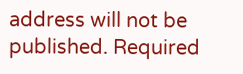address will not be published. Required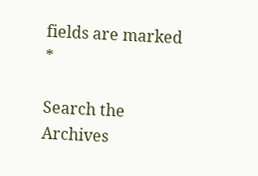fields are marked *

Search the Archives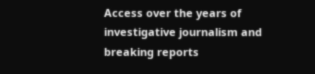Access over the years of investigative journalism and breaking reports